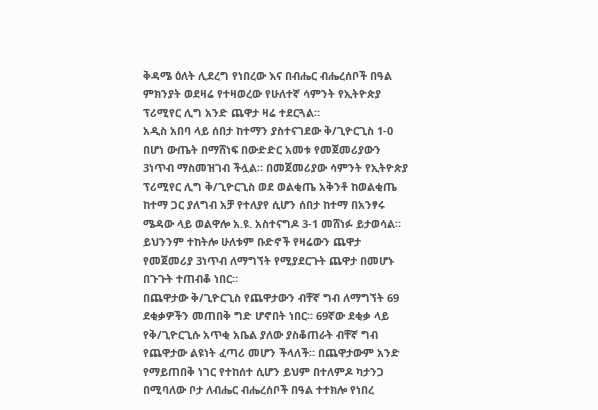ቅዳሜ ዕለት ሊደረግ የነበረው እና በብሔር ብሔረሰቦች በዓል ምክንያት ወደዛሬ የተዛወረው የሁለተኛ ሳምንት የኢትዮጵያ ፕሪሚየር ሊግ አንድ ጨዋታ ዛሬ ተደርጓል።
አዲስ አበባ ላይ ሰበታ ከተማን ያስተናገደው ቅ/ጊዮርጊስ 1-0 በሆነ ውጤት በማሸነፍ በውድድር አመቱ የመጀመሪያውን 3ነጥብ ማስመዝገብ ችሏል። በመጀመሪያው ሳምንት የኢትዮጵያ ፕሪሚየር ሊግ ቅ/ጊዮርጊስ ወደ ወልቂጤ አቅንቶ ከወልቂጤ ከተማ ጋር ያለግብ አቻ የተለያየ ሲሆን ሰበታ ከተማ በአንፃሩ ሜዳው ላይ ወልዋሎ አ.ዩ. አስተናግዶ 3-1 መሸነፉ ይታወሳል። ይህንንም ተከትሎ ሁለቱም ቡድኖች የዛሬውን ጨዋታ የመጀመሪያ 3ነጥብ ለማግኘት የሚያደርጉት ጨዋታ በመሆኑ በጉጉት ተጠብቆ ነበር።
በጨዋታው ቅ/ጊዮርጊስ የጨዋታውን ብቸኛ ግብ ለማግኘት 69 ደቂቃዎችን መጠበቅ ግድ ሆኖበት ነበር። 69ኛው ደቂቃ ላይ የቅ/ጊዮርጊሱ አጥቂ አቤል ያለው ያስቆጠራት ብቸኛ ግብ የጨዋታው ልዩነት ፈጣሪ መሆን ችላለች። በጨዋታውም አንድ የማይጠበቅ ነገር የተከሰተ ሲሆን ይህም በተለምዶ ካታንጋ በሚባለው ቦታ ለብሔር ብሔረሰቦች በዓል ተተክሎ የነበረ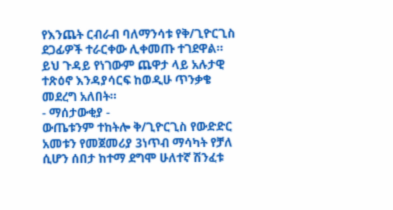የእንጨት ርብራብ ባለማንሳቱ የቅ/ጊዮርጊስ ደጋፊዎች ተራርቀው ሊቀመጡ ተገደዋል። ይህ ጉዳይ የነገውም ጨዋታ ላይ አሉታዊ ተጽዕኖ እንዳያሳርፍ ከወዲሁ ጥንቃቄ መደረግ አለበት።
- ማሰታውቂያ -
ውጤቱንም ተከትሎ ቅ/ጊዮርጊስ የውድድር አመቱን የመጀመሪያ 3ነጥብ ማሳካት የቻለ ሲሆን ሰበታ ከተማ ደግሞ ሁለተኛ ሽንፈቱ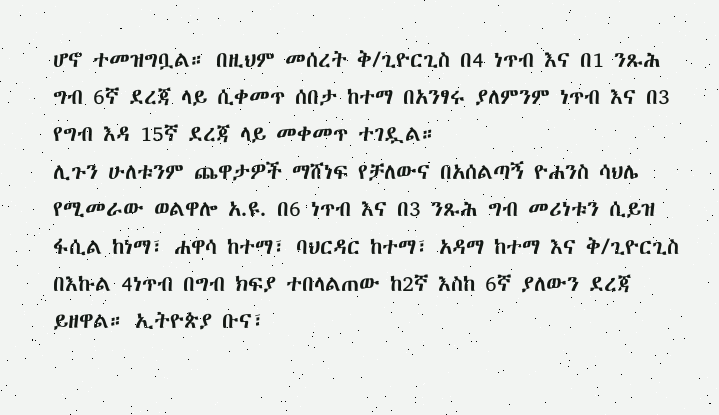ሆኖ ተመዝግቧል። በዚህም መሰረት ቅ/ጊዮርጊስ በ4 ነጥብ እና በ1 ንጹሕ ግብ 6ኛ ደረጃ ላይ ሲቀመጥ ሰበታ ከተማ በአንፃሩ ያለምንም ነጥብ እና በ3 የግብ እዳ 15ኛ ደረጃ ላይ መቀመጥ ተገዷል።
ሊጉን ሁለቱንም ጨዋታዎች ማሸነፍ የቻለውና በአሰልጣኝ ዮሐንስ ሳህሌ የሚመራው ወልዋሎ አ.ዩ. በ6 ነጥብ እና በ3 ንጹሕ ግብ መሪነቱን ሲይዝ ፋሲል ከነማ፣ ሐዋሳ ከተማ፣ ባህርዳር ከተማ፣ አዳማ ከተማ እና ቅ/ጊዮርጊስ በእኩል 4ነጥብ በግብ ክፍያ ተበላልጠው ከ2ኛ እስከ 6ኛ ያለውን ደረጃ ይዘዋል። ኢትዮጵያ ቡና፣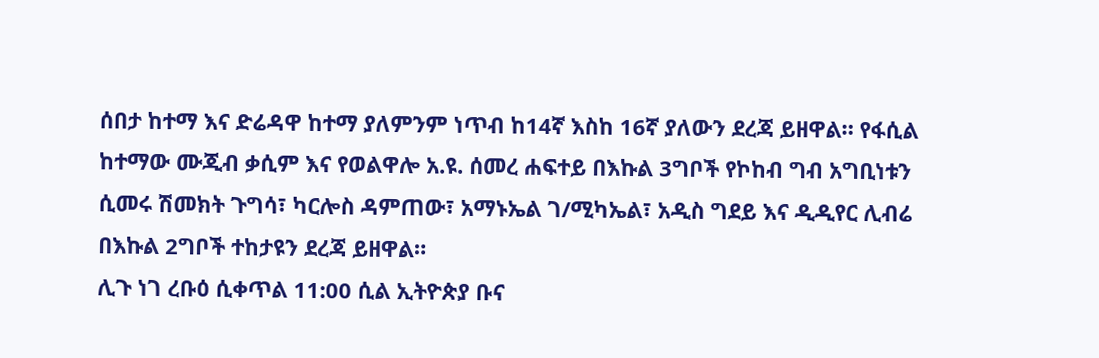ሰበታ ከተማ እና ድሬዳዋ ከተማ ያለምንም ነጥብ ከ14ኛ እስከ 16ኛ ያለውን ደረጃ ይዘዋል። የፋሲል ከተማው ሙጂብ ቃሲም እና የወልዋሎ አ.ዩ. ሰመረ ሐፍተይ በእኩል 3ግቦች የኮከብ ግብ አግቢነቱን ሲመሩ ሽመክት ጉግሳ፣ ካርሎስ ዳምጠው፣ አማኑኤል ገ/ሚካኤል፣ አዲስ ግደይ እና ዲዲየር ሊብሬ በእኩል 2ግቦች ተከታዩን ደረጃ ይዘዋል።
ሊጉ ነገ ረቡዕ ሲቀጥል 11:00 ሲል ኢትዮጵያ ቡና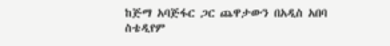ከጅማ አባጅፋር ጋር ጨዋታውን በአዲስ አበባ ስቴዲየም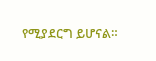የሚያደርግ ይሆናል።